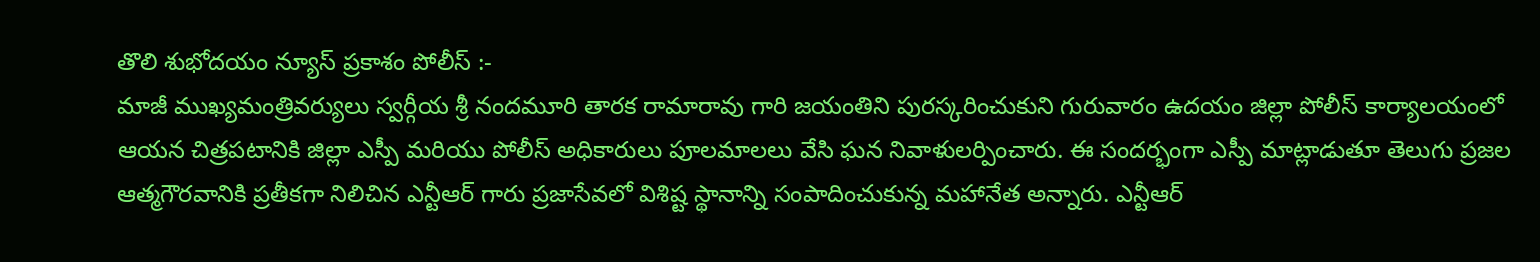తొలి శుభోదయం న్యూస్ ప్రకాశం పోలీస్ :-
మాజీ ముఖ్యమంత్రివర్యులు స్వర్గీయ శ్రీ నందమూరి తారక రామారావు గారి జయంతిని పురస్కరించుకుని గురువారం ఉదయం జిల్లా పోలీస్ కార్యాలయంలో ఆయన చిత్రపటానికి జిల్లా ఎస్పీ మరియు పోలీస్ అధికారులు పూలమాలలు వేసి ఘన నివాళులర్పించారు. ఈ సందర్భంగా ఎస్పీ మాట్లాడుతూ తెలుగు ప్రజల ఆత్మగౌరవానికి ప్రతీకగా నిలిచిన ఎన్టీఆర్ గారు ప్రజాసేవలో విశిష్ట స్థానాన్ని సంపాదించుకున్న మహానేత అన్నారు. ఎన్టీఆర్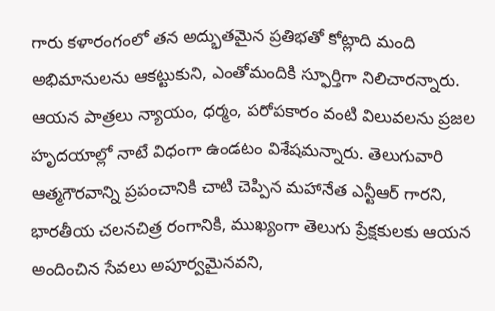గారు కళారంగంలో తన అద్భుతమైన ప్రతిభతో కోట్లాది మంది అభిమానులను ఆకట్టుకుని, ఎంతోమందికి స్ఫూర్తిగా నిలిచారన్నారు. ఆయన పాత్రలు న్యాయం, ధర్మం, పరోపకారం వంటి విలువలను ప్రజల హృదయాల్లో నాటే విధంగా ఉండటం విశేషమన్నారు. తెలుగువారి ఆత్మగౌరవాన్ని ప్రపంచానికి చాటి చెప్పిన మహానేత ఎన్టీఆర్ గారని, భారతీయ చలనచిత్ర రంగానికి, ముఖ్యంగా తెలుగు ప్రేక్షకులకు ఆయన అందించిన సేవలు అపూర్వమైనవని,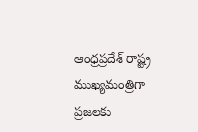ఆంధ్రప్రదేశ్ రాష్ట్ర ముఖ్యమంత్రిగా ప్రజలకు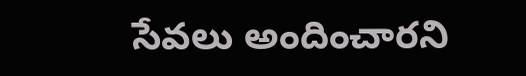సేవలు అందించారని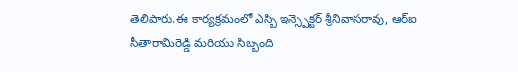తెలిపారు.ఈ కార్యక్రమంలో ఎస్బి ఇన్స్పెక్టర్ శ్రీనివాసరావు, ఆర్ఐ సీతారామిరెడ్డి మరియు సిబ్బంది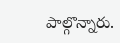పాల్గొన్నారు.